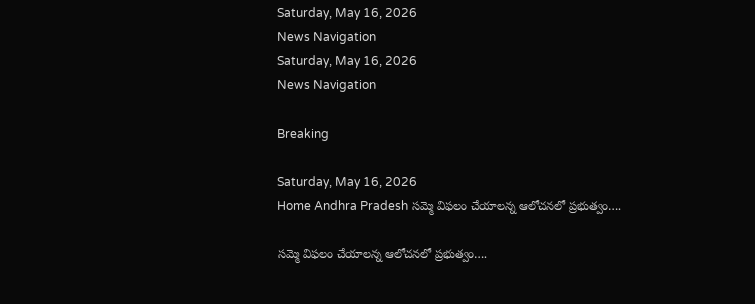Saturday, May 16, 2026
News Navigation
Saturday, May 16, 2026
News Navigation

Breaking

Saturday, May 16, 2026
Home Andhra Pradesh సమ్మె విఫలం చేయాలన్న ఆలోచనలో ప్రభుత్వం….

సమ్మె విఫలం చేయాలన్న ఆలోచనలో ప్రభుత్వం….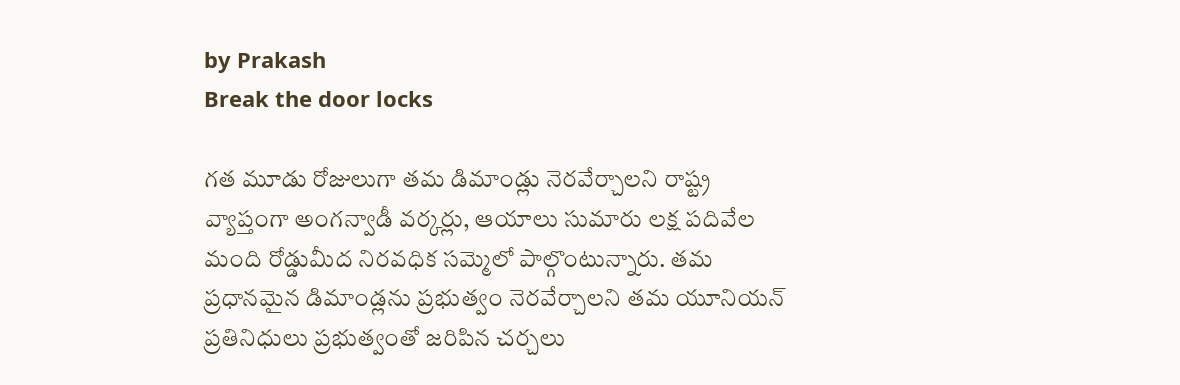by Prakash
Break the door locks

గత మూడు రోజులుగా తమ డిమాండ్లు నెరవేర్చాలని రాష్ట్ర వ్యాప్తంగా అంగన్వాడీ వర్కర్లు, ఆయాలు సుమారు లక్ష పదివేల మంది రోడ్డుమీద నిరవధిక సమ్మెలో పాల్గొంటున్నారు. తమ ప్రధానమైన డిమాండ్లను ప్రభుత్వం నెరవేర్చాలని తమ యూనియన్ ప్రతినిధులు ప్రభుత్వంతో జరిపిన చర్చలు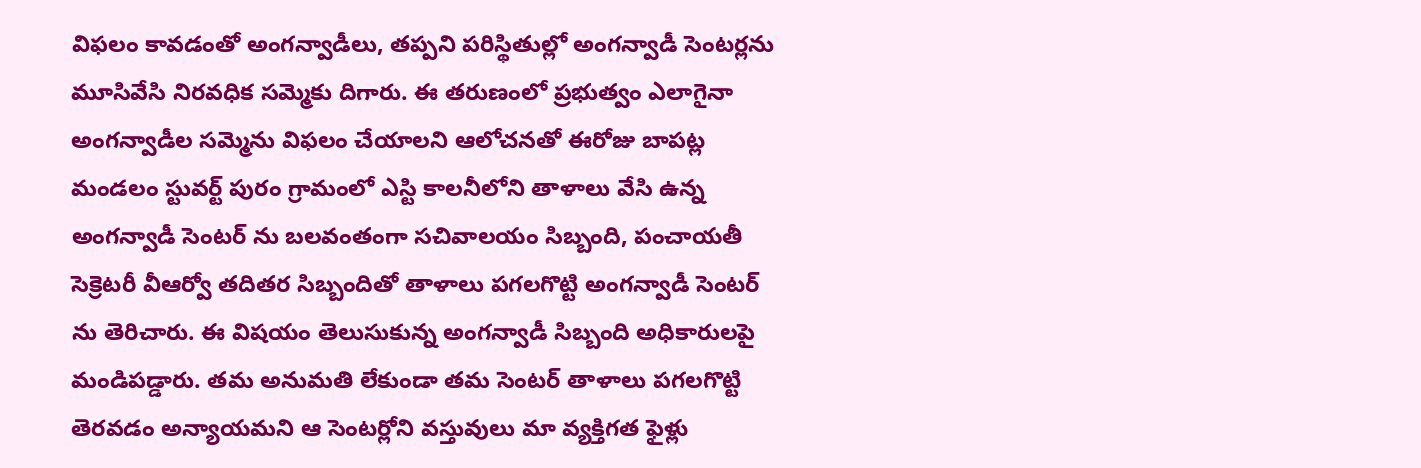విఫలం కావడంతో అంగన్వాడీలు, తప్పని పరిస్థితుల్లో అంగన్వాడీ సెంటర్లను మూసివేసి నిరవధిక సమ్మెకు దిగారు. ఈ తరుణంలో ప్రభుత్వం ఎలాగైనా అంగన్వాడీల సమ్మెను విఫలం చేయాలని ఆలోచనతో ఈరోజు బాపట్ల మండలం స్టువర్ట్ పురం గ్రామంలో ఎస్టి కాలనీలోని తాళాలు వేసి ఉన్న అంగన్వాడీ సెంటర్ ను బలవంతంగా సచివాలయం సిబ్బంది, పంచాయతీ సెక్రెటరీ వీఆర్వో తదితర సిబ్బందితో తాళాలు పగలగొట్టి అంగన్వాడీ సెంటర్ ను తెరిచారు. ఈ విషయం తెలుసుకున్న అంగన్వాడీ సిబ్బంది అధికారులపై మండిపడ్డారు. తమ అనుమతి లేకుండా తమ సెంటర్ తాళాలు పగలగొట్టి తెరవడం అన్యాయమని ఆ సెంటర్లోని వస్తువులు మా వ్యక్తిగత ఫైళ్లు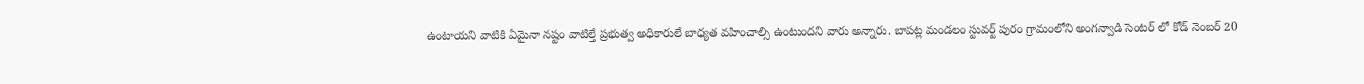ఉంటాయని వాటికి ఏమైనా నష్టం వాటిల్తే ప్రభుత్వ అధికారులే బాధ్యత వహించాల్సి ఉంటుందని వారు అన్నారు. బాపట్ల మండలం స్టువర్ట్ పురం గ్రామంలోని అంగన్వాడి సెంటర్ లో కోడ్ నెంబర్ 20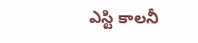ఎస్టి కాలనీ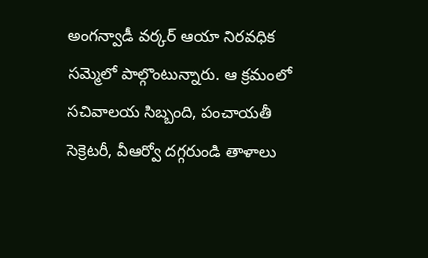అంగన్వాడీ వర్కర్ ఆయా నిరవధిక సమ్మెలో పాల్గొంటున్నారు. ఆ క్రమంలో సచివాలయ సిబ్బంది, పంచాయతీ సెక్రెటరీ, వీఆర్వో దగ్గరుండి తాళాలు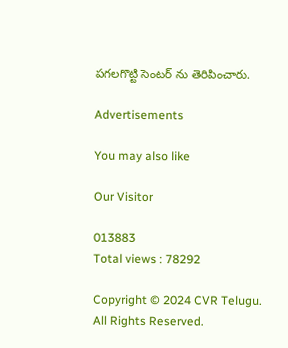పగలగొట్టి సెంటర్ ను తెరిపించారు.

Advertisements

You may also like

Our Visitor

013883
Total views : 78292

Copyright © 2024 CVR Telugu. All Rights Reserved.